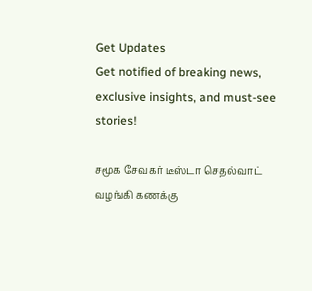Get Updates
Get notified of breaking news, exclusive insights, and must-see stories!

சமூக சேவகர் டீஸ்டா செதல்வாட் வழங்கி கணக்கு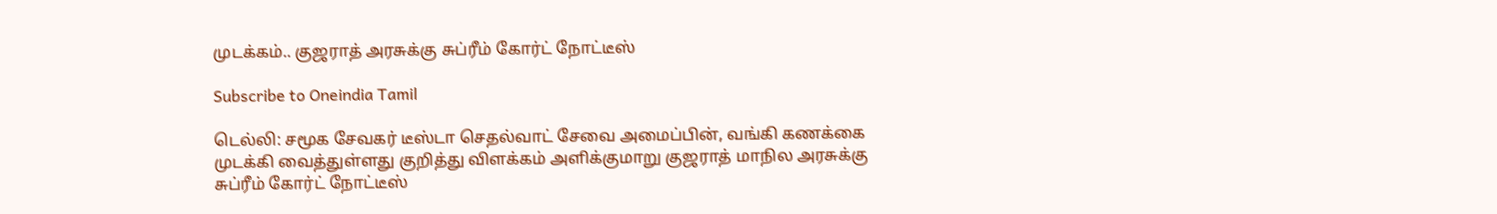முடக்கம்.. குஜராத் அரசுக்கு சுப்ரீம் கோர்ட் நோட்டீஸ்

Subscribe to Oneindia Tamil

டெல்லி: சமூக சேவகர் டீஸ்டா செதல்வாட் சேவை அமைப்பின், வங்கி கணக்கை முடக்கி வைத்துள்ளது குறித்து விளக்கம் அளிக்குமாறு குஜராத் மாநில அரசுக்கு சுப்ரீம் கோர்ட் நோட்டீஸ்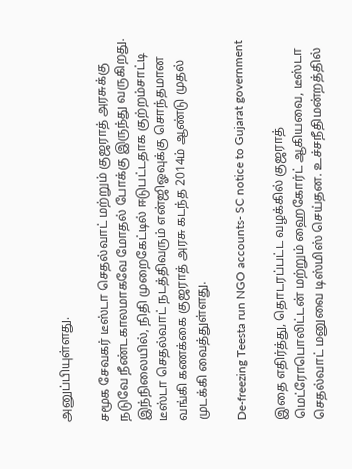அனுப்பியுள்ளது.

சமூக சேவகர் டீஸ்டா செதல்வாட் மற்றும் குஜராத் அரசுக்கு நடுவே நீண்டகாலமாகவே மோதல் போக்கு இருந்து வருகிறது. இந்நிலையில், நிதி முறைகேட்டில் ஈடுபட்டதாக குற்றம்சாட்டி டீஸ்டா செதல்வாட் நடத்திவரும் என்ஜிஓவுக்கு சொந்தமான வங்கி கணக்கை குஜராத் அரசு கடந்த 2014ம் ஆண்டு முதல் முடக்கி வைத்துள்ளது.

De-freezing Teesta run NGO accounts- SC notice to Gujarat government

இதை எதிர்த்து, தொடரப்பட்ட வழக்கில் குஜராத் மெட்ரோபொலிட்டன் மற்றும் ஹைகோர்ட் ஆகியவை, டீஸ்டா செதல்வாட் மனுவை டிஸ்மிஸ் செய்தன. உச்சநீதிமன்றத்தில்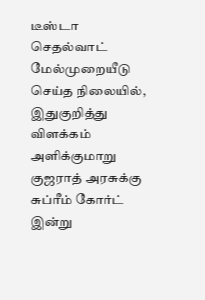டீஸ்டா செதல்வாட் மேல்முறையீடு செய்த நிலையில், இதுகுறித்து விளக்கம் அளிக்குமாறு குஜராத் அரசுக்கு சுப்ரீம் கோர்ட் இன்று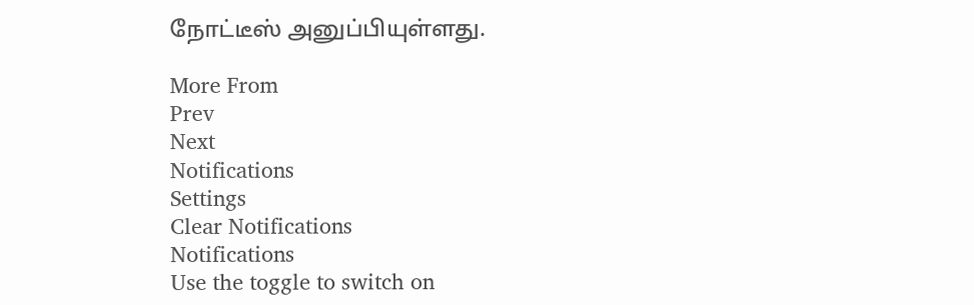நோட்டீஸ் அனுப்பியுள்ளது.

More From
Prev
Next
Notifications
Settings
Clear Notifications
Notifications
Use the toggle to switch on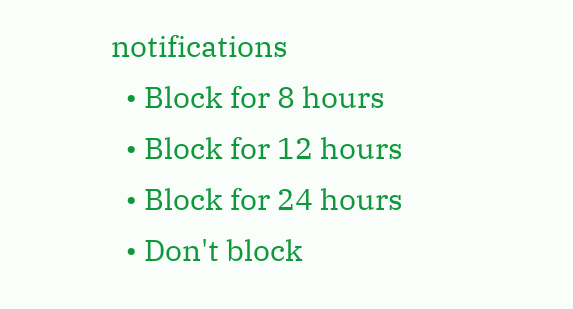notifications
  • Block for 8 hours
  • Block for 12 hours
  • Block for 24 hours
  • Don't block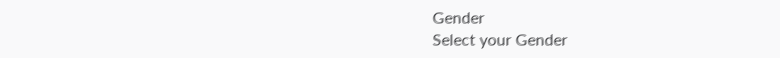Gender
Select your Gender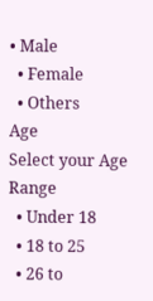• Male
  • Female
  • Others
Age
Select your Age Range
  • Under 18
  • 18 to 25
  • 26 to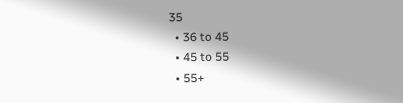35
  • 36 to 45
  • 45 to 55
  • 55+